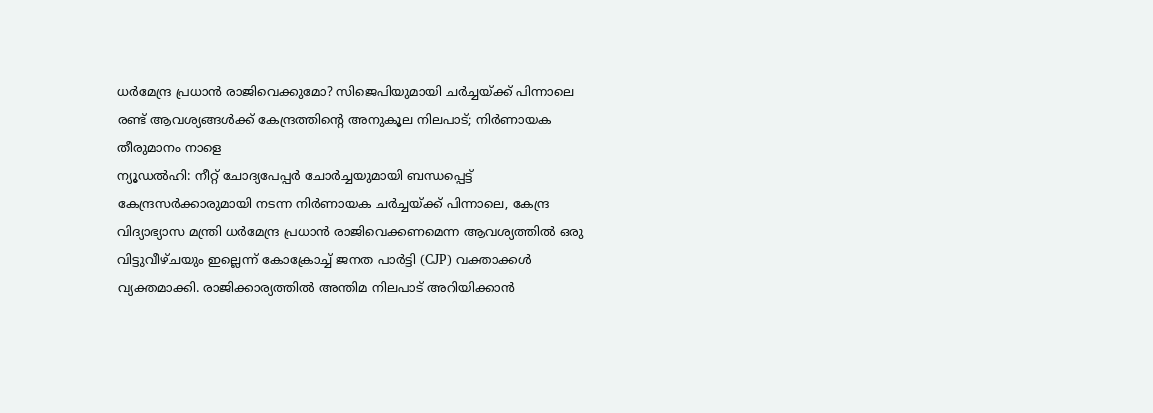ധർമേന്ദ്ര പ്രധാൻ രാജിവെക്കുമോ? സിജെപിയുമായി ചർച്ചയ്ക്ക് പിന്നാലെ രണ്ട് ആവശ്യങ്ങൾക്ക് കേന്ദ്രത്തിന്റെ അനുകൂല നിലപാട്; നിർണായക തീരുമാനം നാളെ
ന്യൂഡൽഹി: നീറ്റ് ചോദ്യപേപ്പർ ചോർച്ചയുമായി ബന്ധപ്പെട്ട് കേന്ദ്രസർക്കാരുമായി നടന്ന നിർണായക ചർച്ചയ്ക്ക് പിന്നാലെ, കേന്ദ്ര വിദ്യാഭ്യാസ മന്ത്രി ധർമേന്ദ്ര പ്രധാൻ രാജിവെക്കണമെന്ന ആവശ്യത്തിൽ ഒരു വിട്ടുവീഴ്ചയും ഇല്ലെന്ന് കോക്രോച്ച് ജനത പാർട്ടി (CJP) വക്താക്കൾ വ്യക്തമാക്കി. രാജിക്കാര്യത്തിൽ അന്തിമ നിലപാട് അറിയിക്കാൻ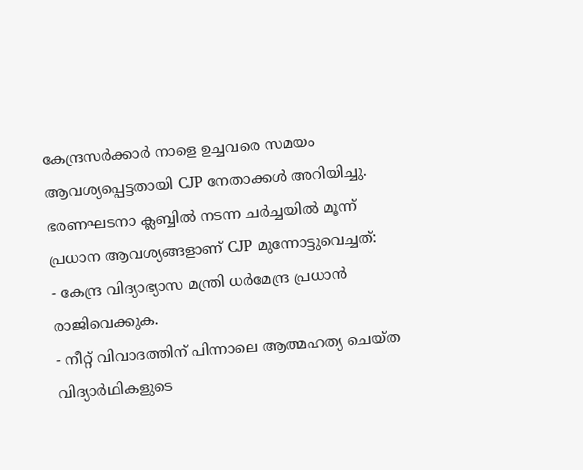കേന്ദ്രസർക്കാർ നാളെ ഉച്ചവരെ സമയം ആവശ്യപ്പെട്ടതായി CJP നേതാക്കൾ അറിയിച്ചു.
ഭരണഘടനാ ക്ലബ്ബിൽ നടന്ന ചർച്ചയിൽ മൂന്ന് പ്രധാന ആവശ്യങ്ങളാണ് CJP മുന്നോട്ടുവെച്ചത്:
- കേന്ദ്ര വിദ്യാഭ്യാസ മന്ത്രി ധർമേന്ദ്ര പ്രധാൻ രാജിവെക്കുക.
- നീറ്റ് വിവാദത്തിന് പിന്നാലെ ആത്മഹത്യ ചെയ്ത വിദ്യാർഥികളുടെ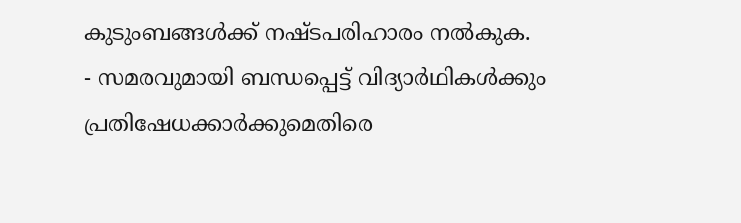കുടുംബങ്ങൾക്ക് നഷ്ടപരിഹാരം നൽകുക.
- സമരവുമായി ബന്ധപ്പെട്ട് വിദ്യാർഥികൾക്കും പ്രതിഷേധക്കാർക്കുമെതിരെ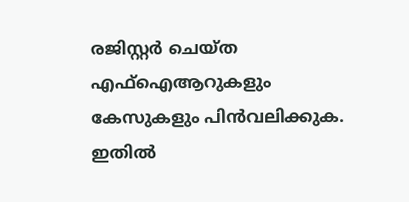രജിസ്റ്റർ ചെയ്ത എഫ്ഐആറുകളും കേസുകളും പിൻവലിക്കുക.
ഇതിൽ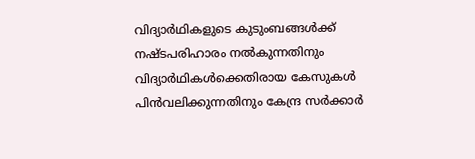വിദ്യാർഥികളുടെ കുടുംബങ്ങൾക്ക് നഷ്ടപരിഹാരം നൽകുന്നതിനും വിദ്യാർഥികൾക്കെതിരായ കേസുകൾ പിൻവലിക്കുന്നതിനും കേന്ദ്ര സർക്കാർ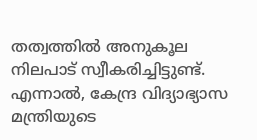തത്വത്തിൽ അനുകൂല നിലപാട് സ്വീകരിച്ചിട്ടുണ്ട്.
എന്നാൽ, കേന്ദ്ര വിദ്യാഭ്യാസ മന്ത്രിയുടെ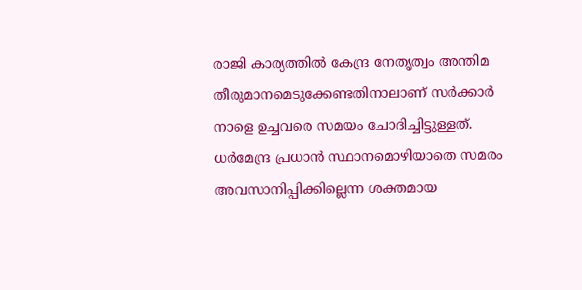രാജി കാര്യത്തിൽ കേന്ദ്ര നേതൃത്വം അന്തിമ തീരുമാനമെടുക്കേണ്ടതിനാലാണ് സർക്കാർ നാളെ ഉച്ചവരെ സമയം ചോദിച്ചിട്ടുള്ളത്. ധർമേന്ദ്ര പ്രധാൻ സ്ഥാനമൊഴിയാതെ സമരം അവസാനിപ്പിക്കില്ലെന്ന ശക്തമായ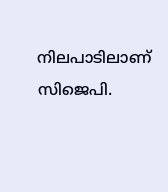നിലപാടിലാണ് സിജെപി.